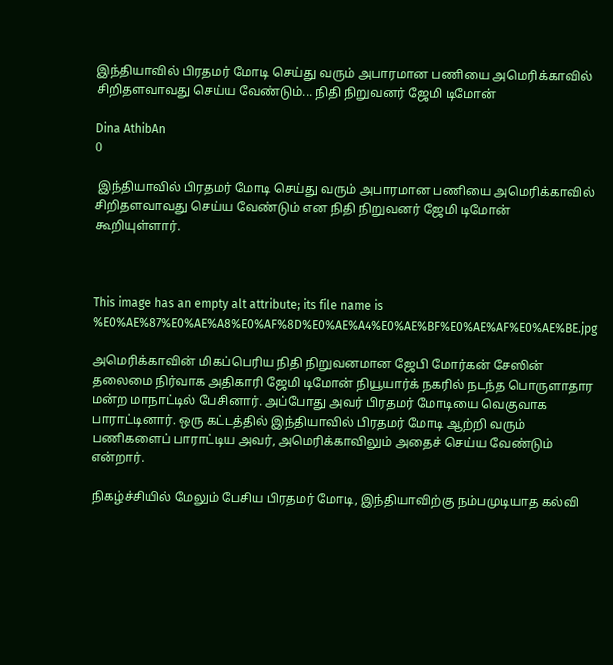இந்தியாவில் பிரதமர் மோடி செய்து வரும் அபாரமான பணியை அமெரிக்காவில் சிறிதளவாவது செய்ய வேண்டும்... நிதி நிறுவனர் ஜேமி டிமோன்

Dina AthibAn
0

 இந்தியாவில் பிரதமர் மோடி செய்து வரும் அபாரமான பணியை அமெரிக்காவில் சிறிதளவாவது செய்ய வேண்டும் என நிதி நிறுவனர் ஜேமி டிமோன் கூறியுள்ளார்.



This image has an empty alt attribute; its file name is %E0%AE%87%E0%AE%A8%E0%AF%8D%E0%AE%A4%E0%AE%BF%E0%AE%AF%E0%AE%BE.jpg

அமெரிக்காவின் மிகப்பெரிய நிதி நிறுவனமான ஜேபி மோர்கன் சேஸின் தலைமை நிர்வாக அதிகாரி ஜேமி டிமோன் நியூயார்க் நகரில் நடந்த பொருளாதார மன்ற மாநாட்டில் பேசினார். அப்போது அவர் பிரதமர் மோடியை வெகுவாக பாராட்டினார். ஒரு கட்டத்தில் இந்தியாவில் பிரதமர் மோடி ஆற்றி வரும் பணிகளைப் பாராட்டிய அவர், அமெரிக்காவிலும் அதைச் செய்ய வேண்டும் என்றார்.

நிகழ்ச்சியில் மேலும் பேசிய பிரதமர் மோடி, இந்தியாவிற்கு நம்பமுடியாத கல்வி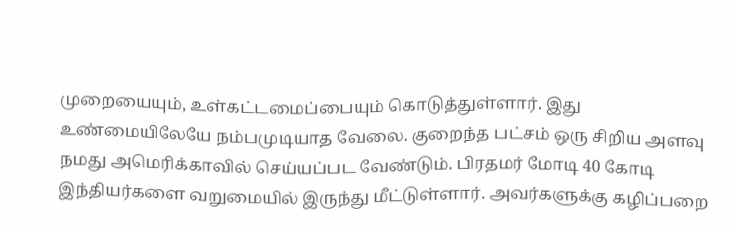முறையையும், உள்கட்டமைப்பையும் கொடுத்துள்ளார். இது உண்மையிலேயே நம்பமுடியாத வேலை. குறைந்த பட்சம் ஒரு சிறிய அளவு நமது அமெரிக்காவில் செய்யப்பட வேண்டும். பிரதமர் மோடி 40 கோடி இந்தியர்களை வறுமையில் இருந்து மீட்டுள்ளார். அவர்களுக்கு கழிப்பறை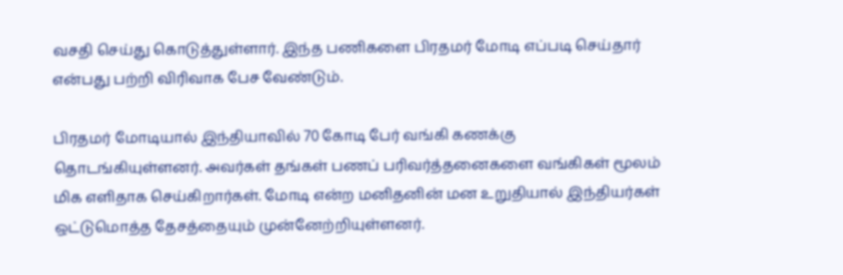வசதி செய்து கொடுத்துள்ளார். இந்த பணிகளை பிரதமர் மோடி எப்படி செய்தார் என்பது பற்றி விரிவாக பேச வேண்டும்.

பிரதமர் மோடியால் இந்தியாவில் 70 கோடி பேர் வங்கி கணக்கு தொடங்கியுள்ளனர். அவர்கள் தங்கள் பணப் பரிவர்த்தனைகளை வங்கிகள் மூலம் மிக எளிதாக செய்கிறார்கள். மோடி என்ற மனிதனின் மன உறுதியால் இந்தியர்கள் ஒட்டுமொத்த தேசத்தையும் முன்னேற்றியுள்ளனர்.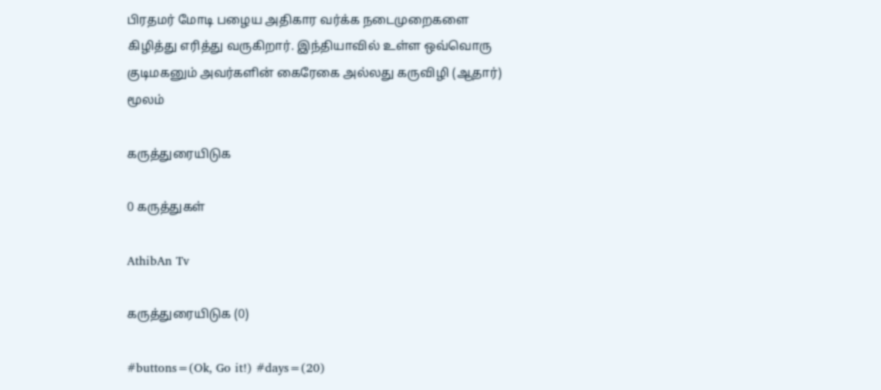பிரதமர் மோடி பழைய அதிகார வர்க்க நடைமுறைகளை கிழித்து எரித்து வருகிறார். இந்தியாவில் உள்ள ஒவ்வொரு குடிமகனும் அவர்களின் கைரேகை அல்லது கருவிழி (ஆதார்) மூலம்

கருத்துரையிடுக

0 கருத்துகள்

AthibAn Tv

கருத்துரையிடுக (0)

#buttons=(Ok, Go it!) #days=(20)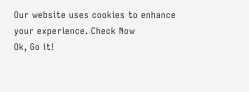Our website uses cookies to enhance your experience. Check Now
Ok, Go it!